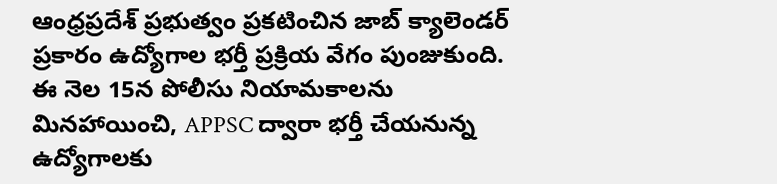ఆంధ్రప్రదేశ్ ప్రభుత్వం ప్రకటించిన జాబ్ క్యాలెండర్ ప్రకారం ఉద్యోగాల భర్తీ ప్రక్రియ వేగం పుంజుకుంది. ఈ నెల 15న పోలీసు నియామకాలను మినహాయించి, APPSC ద్వారా భర్తీ చేయనున్న ఉద్యోగాలకు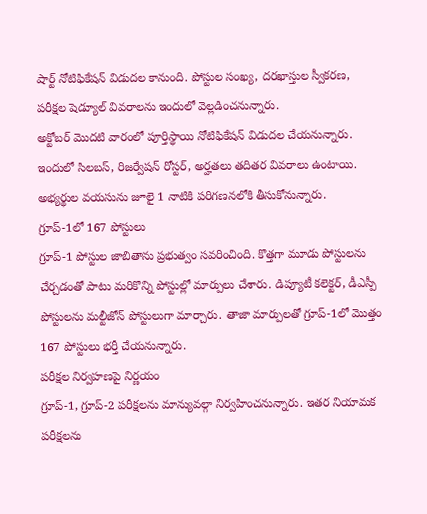షార్ట్ నోటిఫికేషన్ విడుదల కానుంది. పోస్టుల సంఖ్య, దరఖాస్తుల స్వీకరణ, పరీక్షల షెడ్యూల్ వివరాలను ఇందులో వెల్లడించనున్నారు.
అక్టోబర్ మొదటి వారంలో పూర్తిస్థాయి నోటిఫికేషన్ విడుదల చేయనున్నారు. ఇందులో సిలబస్, రిజర్వేషన్ రోస్టర్, అర్హతలు తదితర వివరాలు ఉంటాయి. అభ్యర్థుల వయసును జూలై 1 నాటికి పరిగణనలోకి తీసుకోనున్నారు.
గ్రూప్-1లో 167 పోస్టులు
గ్రూప్-1 పోస్టుల జాబితాను ప్రభుత్వం సవరించింది. కొత్తగా మూడు పోస్టులను చేర్చడంతో పాటు మరికొన్ని పోస్టుల్లో మార్పులు చేశారు. డిప్యూటీ కలెక్టర్, డీఎస్పీ పోస్టులను మల్టీజోన్ పోస్టులుగా మార్చారు. తాజా మార్పులతో గ్రూప్-1లో మొత్తం 167 పోస్టులు భర్తీ చేయనున్నారు.
పరీక్షల నిర్వహణపై నిర్ణయం
గ్రూప్-1, గ్రూప్-2 పరీక్షలను మాన్యువల్గా నిర్వహించనున్నారు. ఇతర నియామక పరీక్షలను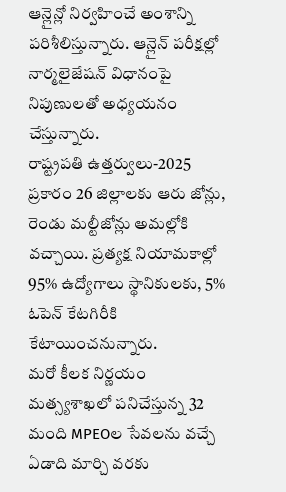ఆన్లైన్లో నిర్వహించే అంశాన్ని పరిశీలిస్తున్నారు. ఆన్లైన్ పరీక్షల్లో నార్మలైజేషన్ విధానంపై నిపుణులతో అధ్యయనం చేస్తున్నారు.
రాష్ట్రపతి ఉత్తర్వులు-2025 ప్రకారం 26 జిల్లాలకు ఆరు జోన్లు, రెండు మల్టీజోన్లు అమల్లోకి వచ్చాయి. ప్రత్యక్ష నియామకాల్లో 95% ఉద్యోగాలు స్థానికులకు, 5% ఓపెన్ కేటగిరీకి కేటాయించనున్నారు.
మరో కీలక నిర్ణయం
మత్స్యశాఖలో పనిచేస్తున్న 32 మంది MPEOల సేవలను వచ్చే ఏడాది మార్చి వరకు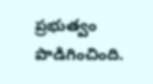ప్రభుత్వం పొడిగించింది.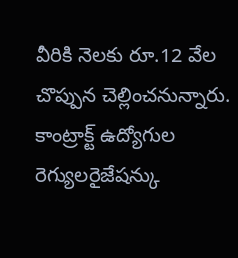వీరికి నెలకు రూ.12 వేల చొప్పున చెల్లించనున్నారు. కాంట్రాక్ట్ ఉద్యోగుల రెగ్యులరైజేషన్కు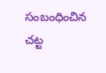సంబంధించిన చట్ట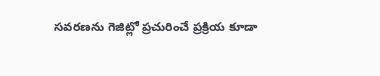సవరణను గెజిట్లో ప్రచురించే ప్రక్రియ కూడా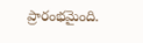ప్రారంభమైంది.